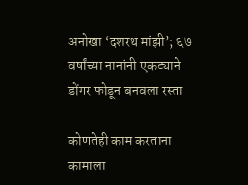अनोखा ‘दशरथ मांझी’; ६७ वर्षांच्या नानांनी एकट्याने डोंगर फोडून बनवला रस्ता

कोणतेही काम करताना कामाला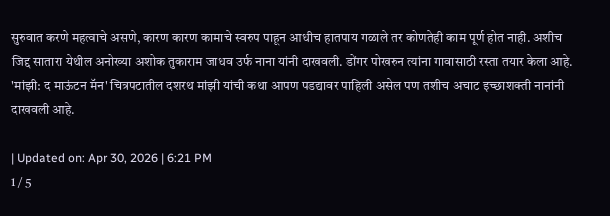सुरुवात करणे महत्वाचे असणे, कारण कारण कामाचे स्वरुप पाहून आधीच हातपाय गळाले तर कोणतेही काम पूर्ण होत नाही. अशीच जिद्द सातारा येथील अनोख्या अशोक तुकाराम जाधव उर्फ नाना यांनी दाखवली. डोंगर पोखरुन त्यांना गावासाठी रस्ता तयार केला आहे. 'मांझी: द माऊंटन मॅन' चित्रपटातील दशरथ मांझी यांची कथा आपण पडद्यावर पाहिली असेल पण तशीच अचाट इच्छाशक्ती नानांनी दाखवली आहे.

| Updated on: Apr 30, 2026 | 6:21 PM
1 / 5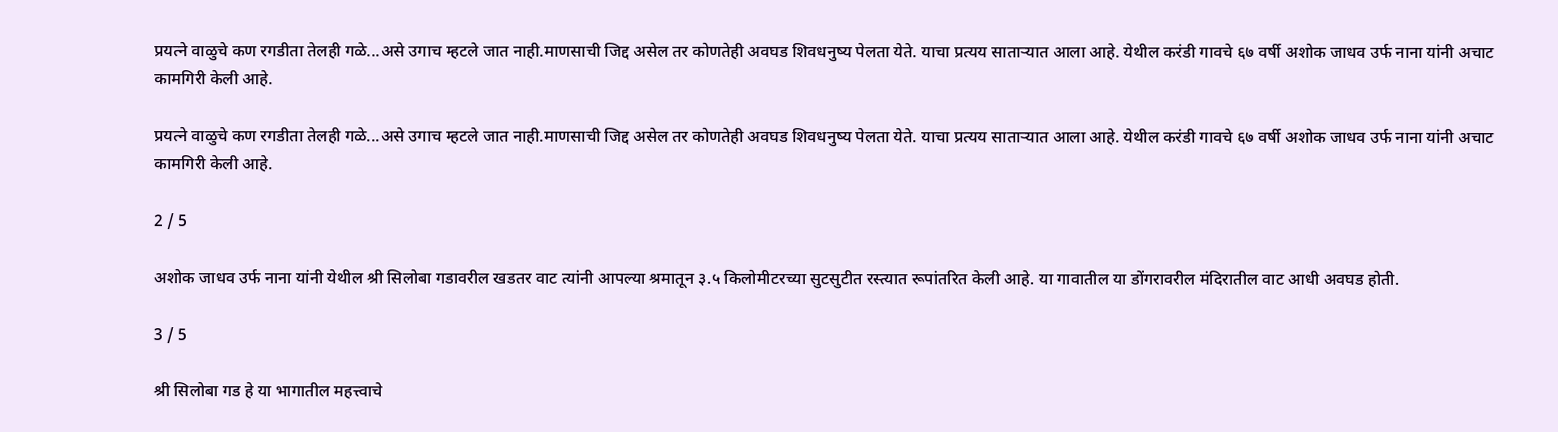प्रयत्ने वाळुचे कण रगडीता तेलही गळे...असे उगाच म्हटले जात नाही.माणसाची जिद्द असेल तर कोणतेही अवघड शिवधनुष्य पेलता येते. याचा प्रत्यय साताऱ्यात आला आहे. येथील करंडी गावचे ६७ वर्षी अशोक जाधव उर्फ नाना यांनी अचाट कामगिरी केली आहे.

प्रयत्ने वाळुचे कण रगडीता तेलही गळे...असे उगाच म्हटले जात नाही.माणसाची जिद्द असेल तर कोणतेही अवघड शिवधनुष्य पेलता येते. याचा प्रत्यय साताऱ्यात आला आहे. येथील करंडी गावचे ६७ वर्षी अशोक जाधव उर्फ नाना यांनी अचाट कामगिरी केली आहे.

2 / 5

अशोक जाधव उर्फ नाना यांनी येथील श्री सिलोबा गडावरील खडतर वाट त्यांनी आपल्या श्रमातून ३.५ किलोमीटरच्या सुटसुटीत रस्त्यात रूपांतरित केली आहे. या गावातील या डोंगरावरील मंदिरातील वाट आधी अवघड होती.

3 / 5

श्री सिलोबा गड हे या भागातील महत्त्वाचे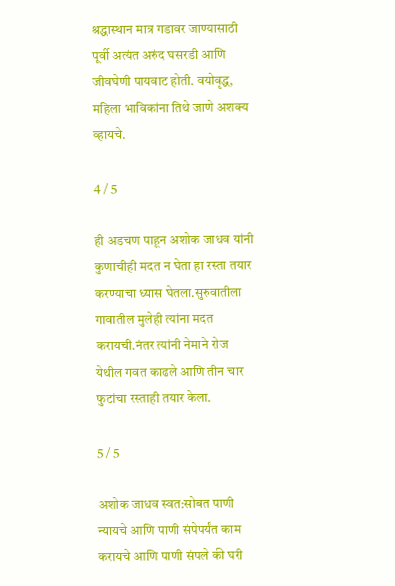श्रद्धास्थान मात्र गडावर जाण्यासाठी पूर्वी अत्यंत अरुंद घसरडी आणि जीवघेणी पायवाट होती. वयोवृद्ध, महिला भाविकांना तिथे जाणे अशक्य व्हायचे.

4 / 5

ही अडचण पाहून अशोक जाधव यांनी कुणाचीही मदत न घेता हा रस्ता तयार करण्याचा ध्यास घेतला.सुरुवातीला गावातील मुलेही त्यांना मदत करायची.नंतर त्यांनी नेमाने रोज येथील गवत काढले आणि तीन चार फुटांचा रस्ताही तयार केला.

5 / 5

अशोक जाधव स्वत:सोबत पाणी न्यायचे आणि पाणी संपेपर्यंत काम करायचे आणि पाणी संपले की घरी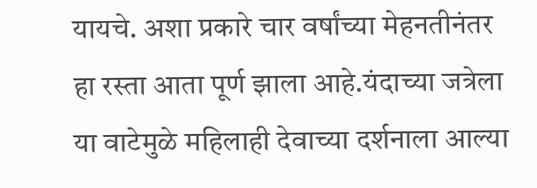यायचे. अशा प्रकारे चार वर्षांच्या मेहनतीनंतर हा रस्ता आता पूर्ण झाला आहे.यंदाच्या जत्रेला या वाटेमुळे महिलाही देवाच्या दर्शनाला आल्या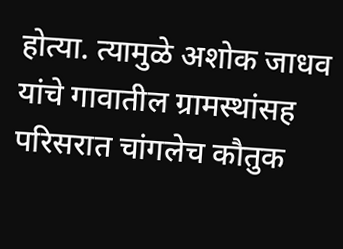होत्या. त्यामुळे अशोक जाधव यांचे गावातील ग्रामस्थांसह परिसरात चांगलेच कौतुक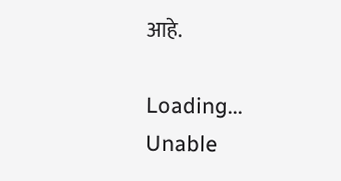आहे.

Loading...
Unable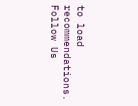to load recommendations.
Follow Us